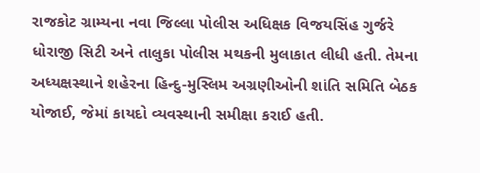રાજકોટ ગ્રામ્યના નવા જિલ્લા પોલીસ અધિક્ષક વિજયસિંહ ગુર્જરે ધોરાજી સિટી અને તાલુકા પોલીસ મથકની મુલાકાત લીધી હતી. તેમના અધ્યક્ષસ્થાને શહેરના હિન્દુ-મુસ્લિમ અગ્રણીઓની શાંતિ સમિતિ બેઠક યોજાઈ, જેમાં કાયદો વ્યવસ્થાની સમીક્ષા કરાઈ હતી.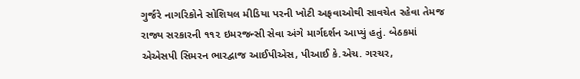ગુર્જરે નાગરિકોને સોશિયલ મીડિયા પરની ખોટી અફવાઓથી સાવચેત રહેવા તેમજ રાજ્ય સરકારની ૧૧૨ ઇમરજન્સી સેવા અંગે માર્ગદર્શન આપ્યું હતું. બેઠકમાં એએસપી સિમરન ભારદ્વાજ આઈપીએસ, પીઆઈ કે.એચ. ગરચર,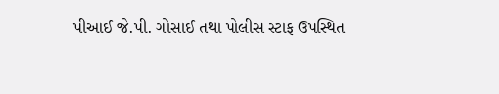પીઆઈ જે.પી. ગોસાઈ તથા પોલીસ સ્ટાફ ઉપસ્થિત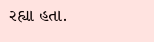રહ્યા હતા.